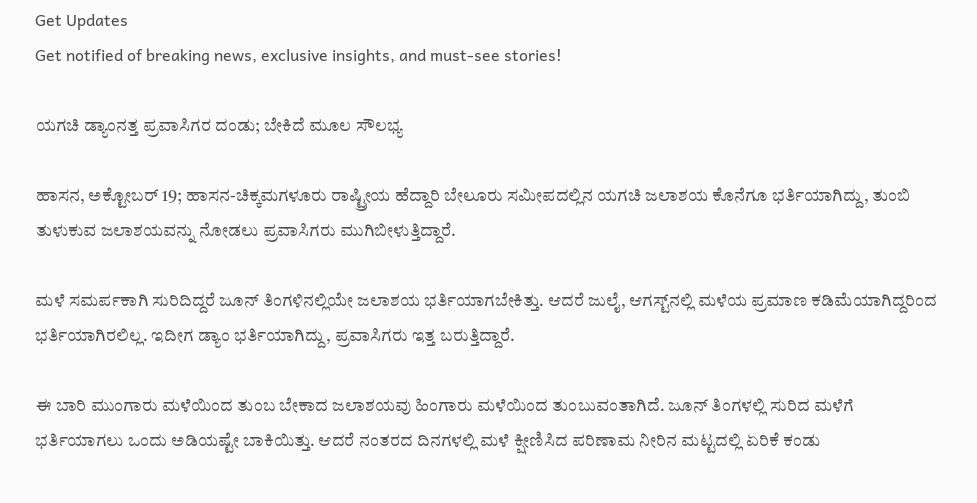Get Updates
Get notified of breaking news, exclusive insights, and must-see stories!

ಯಗಚಿ ಡ್ಯಾಂನತ್ತ ಪ್ರವಾಸಿಗರ ದಂಡು; ಬೇಕಿದೆ ಮೂಲ ಸೌಲಭ್ಯ

ಹಾಸನ, ಅಕ್ಟೋಬರ್ 19; ಹಾಸನ-ಚಿಕ್ಕಮಗಳೂರು ರಾಷ್ಟ್ರೀಯ ಹೆದ್ದಾರಿ ಬೇಲೂರು ಸಮೀಪದಲ್ಲಿನ ಯಗಚಿ ಜಲಾಶಯ ಕೊನೆಗೂ ಭರ್ತಿಯಾಗಿದ್ದು, ತುಂಬಿ ತುಳುಕುವ ಜಲಾಶಯವನ್ನು ನೋಡಲು ಪ್ರವಾಸಿಗರು ಮುಗಿಬೀಳುತ್ತಿದ್ದಾರೆ.

ಮಳೆ ಸಮರ್ಪಕಾಗಿ ಸುರಿದಿದ್ದರೆ ಜೂನ್ ತಿಂಗಳಿನಲ್ಲಿಯೇ ಜಲಾಶಯ ಭರ್ತಿಯಾಗಬೇಕಿತ್ತು. ಆದರೆ ಜುಲೈ, ಆಗಸ್ಟ್‌ನಲ್ಲಿ ಮಳೆಯ ಪ್ರಮಾಣ ಕಡಿಮೆಯಾಗಿದ್ದರಿಂದ ಭರ್ತಿಯಾಗಿರಲಿಲ್ಲ. ಇದೀಗ ಡ್ಯಾಂ ಭರ್ತಿಯಾಗಿದ್ದು, ಪ್ರವಾಸಿಗರು ಇತ್ತ ಬರುತ್ತಿದ್ದಾರೆ.

ಈ ಬಾರಿ ಮುಂಗಾರು ಮಳೆಯಿಂದ ತುಂಬ ಬೇಕಾದ ಜಲಾಶಯವು ಹಿಂಗಾರು ಮಳೆಯಿಂದ ತುಂಬುವಂತಾಗಿದೆ. ಜೂನ್ ತಿಂಗಳಲ್ಲಿ ಸುರಿದ ಮಳೆಗೆ ಭರ್ತಿಯಾಗಲು ಒಂದು ಅಡಿಯಷ್ಟೇ ಬಾಕಿಯಿತ್ತು. ಆದರೆ ನಂತರದ ದಿನಗಳಲ್ಲಿ ಮಳೆ ಕ್ಷೀಣಿಸಿದ ಪರಿಣಾಮ ನೀರಿನ ಮಟ್ಟದಲ್ಲಿ ಏರಿಕೆ ಕಂಡು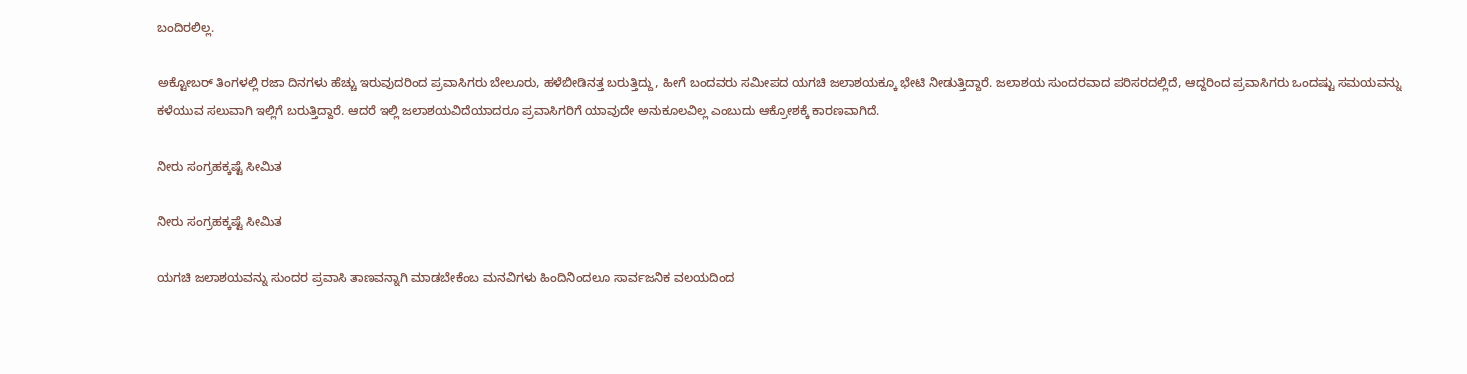ಬಂದಿರಲಿಲ್ಲ.

ಅಕ್ಟೋಬರ್ ತಿಂಗಳಲ್ಲಿ ರಜಾ ದಿನಗಳು ಹೆಚ್ಚು ಇರುವುದರಿಂದ ಪ್ರವಾಸಿಗರು ಬೇಲೂರು, ಹಳೆಬೀಡಿನತ್ತ ಬರುತ್ತಿದ್ದು, ಹೀಗೆ ಬಂದವರು ಸಮೀಪದ ಯಗಚಿ ಜಲಾಶಯಕ್ಕೂ ಭೇಟಿ ನೀಡುತ್ತಿದ್ದಾರೆ. ಜಲಾಶಯ ಸುಂದರವಾದ ಪರಿಸರದಲ್ಲಿದೆ, ಆದ್ದರಿಂದ ಪ್ರವಾಸಿಗರು ಒಂದಷ್ಟು ಸಮಯವನ್ನು ಕಳೆಯುವ ಸಲುವಾಗಿ ಇಲ್ಲಿಗೆ ಬರುತ್ತಿದ್ದಾರೆ. ಆದರೆ ಇಲ್ಲಿ ಜಲಾಶಯವಿದೆಯಾದರೂ ಪ್ರವಾಸಿಗರಿಗೆ ಯಾವುದೇ ಅನುಕೂಲವಿಲ್ಲ ಎಂಬುದು ಆಕ್ರೋಶಕ್ಕೆ ಕಾರಣವಾಗಿದೆ.

ನೀರು ಸಂಗ್ರಹಕ್ಕಷ್ಟೆ ಸೀಮಿತ

ನೀರು ಸಂಗ್ರಹಕ್ಕಷ್ಟೆ ಸೀಮಿತ

ಯಗಚಿ ಜಲಾಶಯವನ್ನು ಸುಂದರ ಪ್ರವಾಸಿ ತಾಣವನ್ನಾಗಿ ಮಾಡಬೇಕೆಂಬ ಮನವಿಗಳು ಹಿಂದಿನಿಂದಲೂ ಸಾರ್ವಜನಿಕ ವಲಯದಿಂದ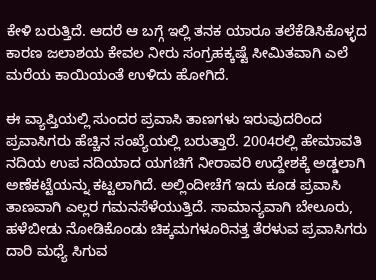ಕೇಳಿ ಬರುತ್ತಿದೆ. ಆದರೆ ಆ ಬಗ್ಗೆ ಇಲ್ಲಿ ತನಕ ಯಾರೂ ತಲೆಕೆಡಿಸಿಕೊಳ್ಳದ ಕಾರಣ ಜಲಾಶಯ ಕೇವಲ ನೀರು ಸಂಗ್ರಹಕ್ಕಷ್ಟೆ ಸೀಮಿತವಾಗಿ ಎಲೆ ಮರೆಯ ಕಾಯಿಯಂತೆ ಉಳಿದು ಹೋಗಿದೆ.

ಈ ವ್ಯಾಪ್ತಿಯಲ್ಲಿ ಸುಂದರ ಪ್ರವಾಸಿ ತಾಣಗಳು ಇರುವುದರಿಂದ ಪ್ರವಾಸಿಗರು ಹೆಚ್ಚಿನ ಸಂಖ್ಯೆಯಲ್ಲಿ ಬರುತ್ತಾರೆ. 2004ರಲ್ಲಿ ಹೇಮಾವತಿ ನದಿಯ ಉಪ ನದಿಯಾದ ಯಗಚಿಗೆ ನೀರಾವರಿ ಉದ್ದೇಶಕ್ಕೆ ಅಡ್ಡಲಾಗಿ ಅಣೆಕಟ್ಟೆಯನ್ನು ಕಟ್ಟಲಾಗಿದೆ. ಅಲ್ಲಿಂದೀಚೆಗೆ ಇದು ಕೂಡ ಪ್ರವಾಸಿ ತಾಣವಾಗಿ ಎಲ್ಲರ ಗಮನಸೆಳೆಯುತ್ತಿದೆ. ಸಾಮಾನ್ಯವಾಗಿ ಬೇಲೂರು, ಹಳೆಬೀಡು ನೋಡಿಕೊಂಡು ಚಿಕ್ಕಮಗಳೂರಿನತ್ತ ತೆರಳುವ ಪ್ರವಾಸಿಗರು ದಾರಿ ಮಧ್ಯೆ ಸಿಗುವ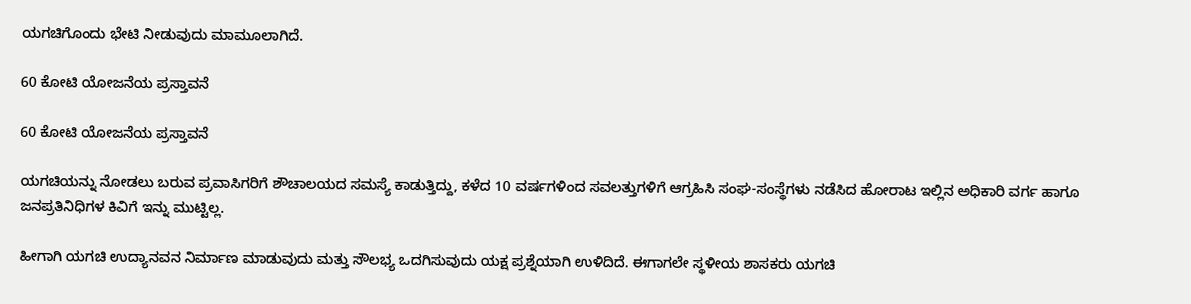ಯಗಚಿಗೊಂದು ಭೇಟಿ ನೀಡುವುದು ಮಾಮೂಲಾಗಿದೆ.

60 ಕೋಟಿ ಯೋಜನೆಯ ಪ್ರಸ್ತಾವನೆ

60 ಕೋಟಿ ಯೋಜನೆಯ ಪ್ರಸ್ತಾವನೆ

ಯಗಚಿಯನ್ನು ನೋಡಲು ಬರುವ ಪ್ರವಾಸಿಗರಿಗೆ ಶೌಚಾಲಯದ ಸಮಸ್ಯೆ ಕಾಡುತ್ತಿದ್ದು, ಕಳೆದ 10 ವರ್ಷಗಳಿಂದ ಸವಲತ್ತುಗಳಿಗೆ ಆಗ್ರಹಿಸಿ ಸಂಘ-ಸಂಸ್ಥೆಗಳು ನಡೆಸಿದ ಹೋರಾಟ ಇಲ್ಲಿನ ಅಧಿಕಾರಿ ವರ್ಗ ಹಾಗೂ ಜನಪ್ರತಿನಿಧಿಗಳ ಕಿವಿಗೆ ಇನ್ನು ಮುಟ್ಟಿಲ್ಲ.

ಹೀಗಾಗಿ ಯಗಚಿ ಉದ್ಯಾನವನ ನಿರ್ಮಾಣ ಮಾಡುವುದು ಮತ್ತು ಸೌಲಭ್ಯ ಒದಗಿಸುವುದು ಯಕ್ಷ ಪ್ರಶ್ನೆಯಾಗಿ ಉಳಿದಿದೆ. ಈಗಾಗಲೇ ಸ್ಥಳೀಯ ಶಾಸಕರು ಯಗಚಿ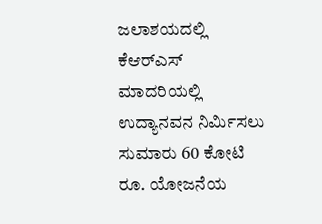ಜಲಾಶಯದಲ್ಲಿ ಕೆಆರ್‌ಎಸ್ ಮಾದರಿಯಲ್ಲಿ ಉದ್ಯಾನವನ ನಿರ್ಮಿಸಲು ಸುಮಾರು 60 ಕೋಟಿ ರೂ. ಯೋಜನೆಯ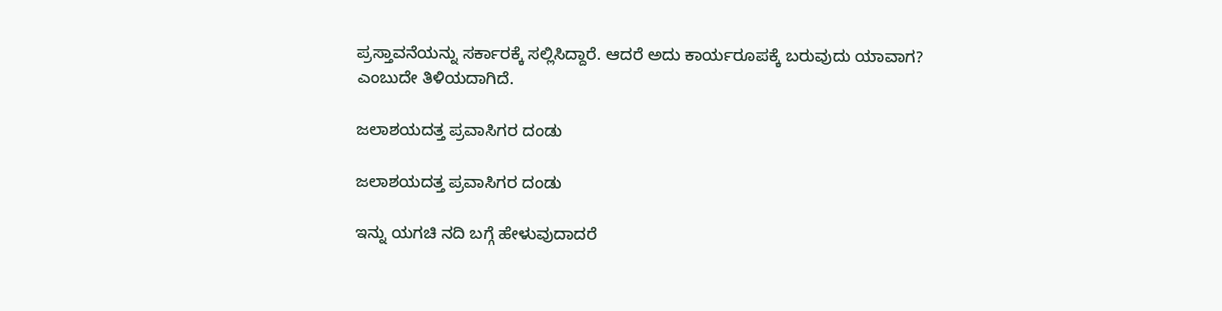ಪ್ರಸ್ತಾವನೆಯನ್ನು ಸರ್ಕಾರಕ್ಕೆ ಸಲ್ಲಿಸಿದ್ದಾರೆ. ಆದರೆ ಅದು ಕಾರ್ಯರೂಪಕ್ಕೆ ಬರುವುದು ಯಾವಾಗ? ಎಂಬುದೇ ತಿಳಿಯದಾಗಿದೆ.

ಜಲಾಶಯದತ್ತ ಪ್ರವಾಸಿಗರ ದಂಡು

ಜಲಾಶಯದತ್ತ ಪ್ರವಾಸಿಗರ ದಂಡು

ಇನ್ನು ಯಗಚಿ ನದಿ ಬಗ್ಗೆ ಹೇಳುವುದಾದರೆ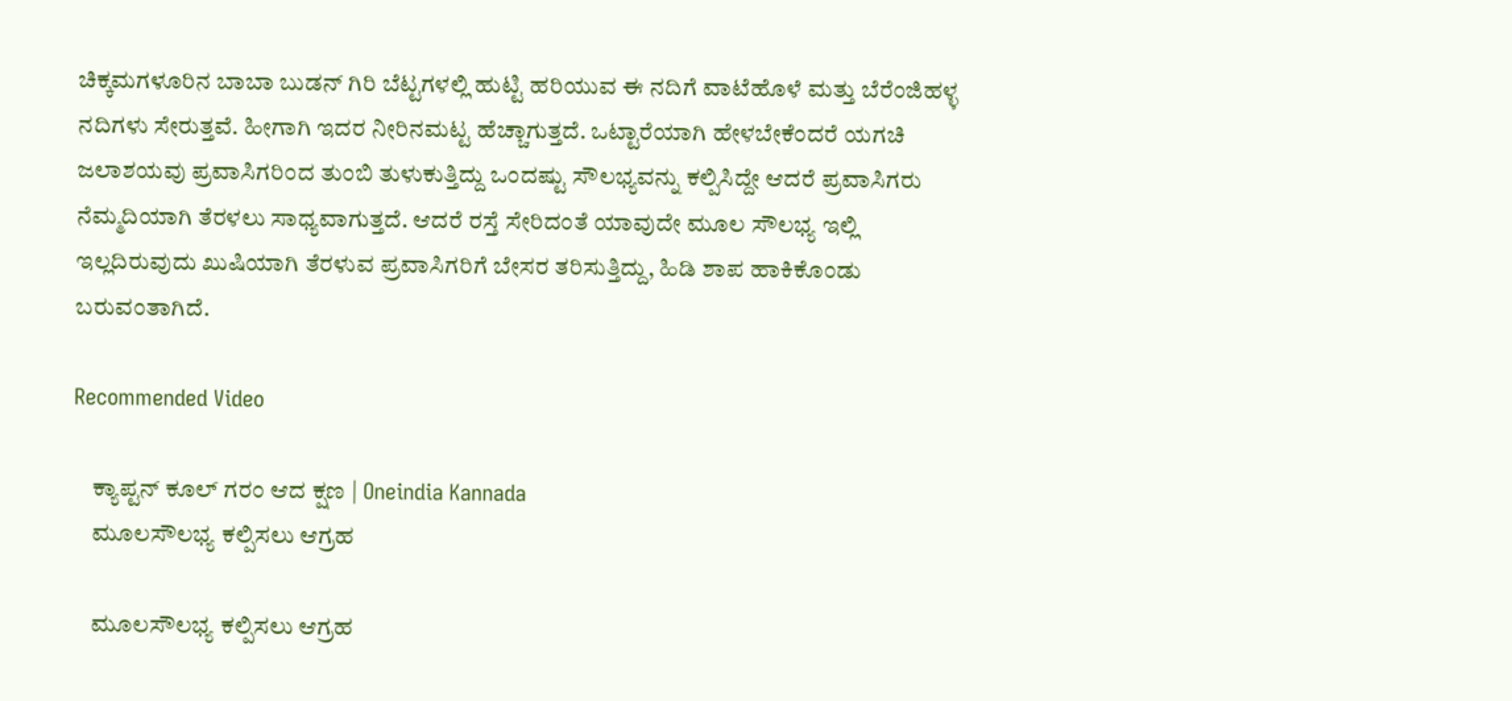ಚಿಕ್ಕಮಗಳೂರಿನ ಬಾಬಾ ಬುಡನ್ ಗಿರಿ ಬೆಟ್ಟಗಳಲ್ಲಿ ಹುಟ್ಟಿ ಹರಿಯುವ ಈ ನದಿಗೆ ವಾಟೆಹೊಳೆ ಮತ್ತು ಬೆರೆಂಜಿಹಳ್ಳ ನದಿಗಳು ಸೇರುತ್ತವೆ. ಹೀಗಾಗಿ ಇದರ ನೀರಿನಮಟ್ಟ ಹೆಚ್ಚಾಗುತ್ತದೆ. ಒಟ್ಟಾರೆಯಾಗಿ ಹೇಳಬೇಕೆಂದರೆ ಯಗಚಿ ಜಲಾಶಯವು ಪ್ರವಾಸಿಗರಿಂದ ತುಂಬಿ ತುಳುಕುತ್ತಿದ್ದು ಒಂದಷ್ಟು ಸೌಲಭ್ಯವನ್ನು ಕಲ್ಪಿಸಿದ್ದೇ ಆದರೆ ಪ್ರವಾಸಿಗರು ನೆಮ್ಮದಿಯಾಗಿ ತೆರಳಲು ಸಾಧ್ಯವಾಗುತ್ತದೆ. ಆದರೆ ರಸ್ತೆ ಸೇರಿದಂತೆ ಯಾವುದೇ ಮೂಲ ಸೌಲಭ್ಯ ಇಲ್ಲಿ ಇಲ್ಲದಿರುವುದು ಖುಷಿಯಾಗಿ ತೆರಳುವ ಪ್ರವಾಸಿಗರಿಗೆ ಬೇಸರ ತರಿಸುತ್ತಿದ್ದು, ಹಿಡಿ ಶಾಪ ಹಾಕಿಕೊಂಡು ಬರುವಂತಾಗಿದೆ.

Recommended Video

    ಕ್ಯಾಪ್ಟನ್ ಕೂಲ್ ಗರಂ ಆದ ಕ್ಷಣ | Oneindia Kannada
    ಮೂಲಸೌಲಭ್ಯ ಕಲ್ಪಿಸಲು ಆಗ್ರಹ

    ಮೂಲಸೌಲಭ್ಯ ಕಲ್ಪಿಸಲು ಆಗ್ರಹ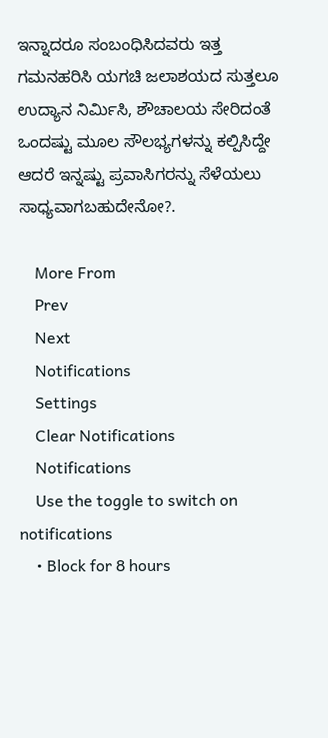ಇನ್ನಾದರೂ ಸಂಬಂಧಿಸಿದವರು ಇತ್ತ ಗಮನಹರಿಸಿ ಯಗಚಿ ಜಲಾಶಯದ ಸುತ್ತಲೂ ಉದ್ಯಾನ ನಿರ್ಮಿಸಿ, ಶೌಚಾಲಯ ಸೇರಿದಂತೆ ಒಂದಷ್ಟು ಮೂಲ ಸೌಲಭ್ಯಗಳನ್ನು ಕಲ್ಪಿಸಿದ್ದೇ ಆದರೆ ಇನ್ನಷ್ಟು ಪ್ರವಾಸಿಗರನ್ನು ಸೆಳೆಯಲು ಸಾಧ್ಯವಾಗಬಹುದೇನೋ?.

    More From
    Prev
    Next
    Notifications
    Settings
    Clear Notifications
    Notifications
    Use the toggle to switch on notifications
    • Block for 8 hours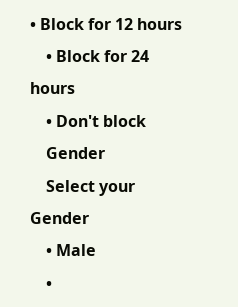• Block for 12 hours
    • Block for 24 hours
    • Don't block
    Gender
    Select your Gender
    • Male
    •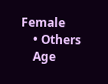Female
    • Others
    Age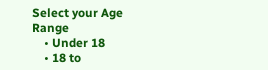Select your Age Range
    • Under 18
    • 18 to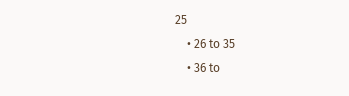25
    • 26 to 35
    • 36 to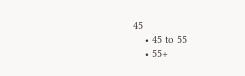45
    • 45 to 55
    • 55+